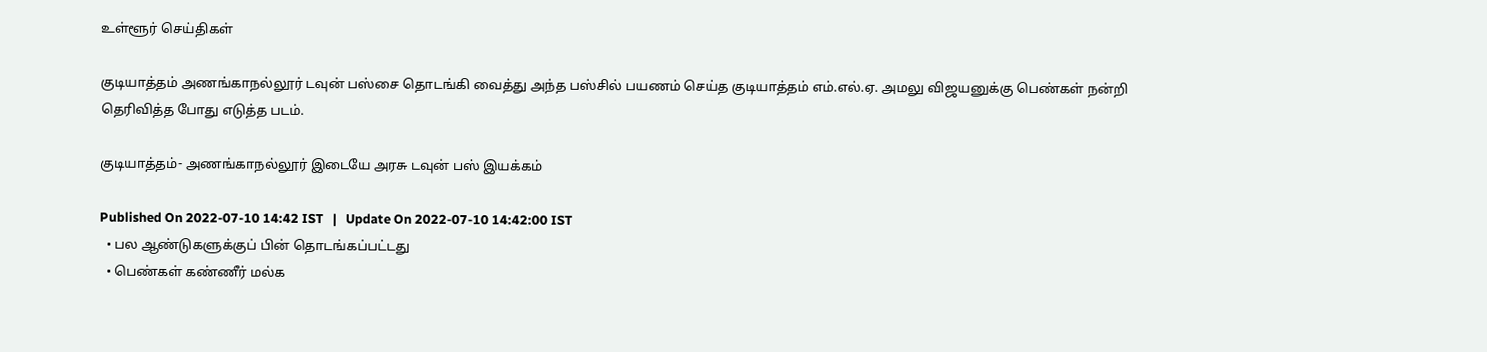உள்ளூர் செய்திகள்

குடியாத்தம் அணங்காநல்லூர் டவுன் பஸ்சை தொடங்கி வைத்து அந்த பஸ்சில் பயணம் செய்த குடியாத்தம் எம்.எல்.ஏ. அமலு விஜயனுக்கு பெண்கள் நன்றி தெரிவித்த போது எடுத்த படம்.

குடியாத்தம்- அணங்காநல்லூர் இடையே அரசு டவுன் பஸ் இயக்கம்

Published On 2022-07-10 14:42 IST   |   Update On 2022-07-10 14:42:00 IST
  • பல ஆண்டுகளுக்குப் பின் தொடங்கப்பட்டது
  • பெண்கள் கண்ணீர் மல்க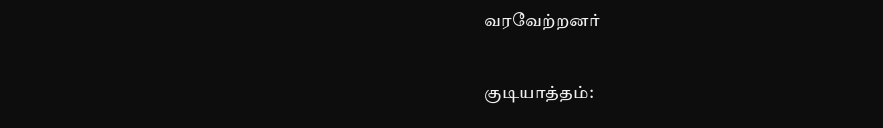வரவேற்றனர்

குடியாத்தம்: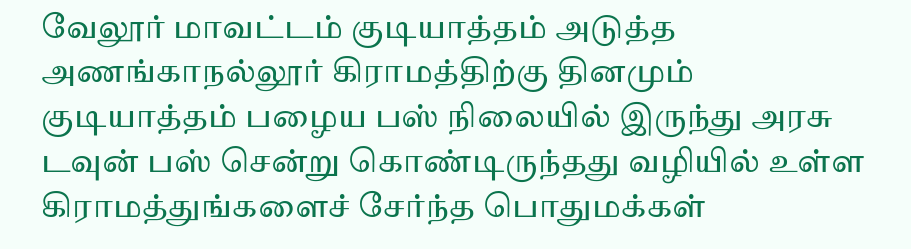வேலூர் மாவட்டம் குடியாத்தம் அடுத்த அணங்காநல்லூர் கிராமத்திற்கு தினமும் குடியாத்தம் பழைய பஸ் நிலையில் இருந்து அரசு டவுன் பஸ் சென்று கொண்டிருந்தது வழியில் உள்ள கிராமத்துங்களைச் சேர்ந்த பொதுமக்கள்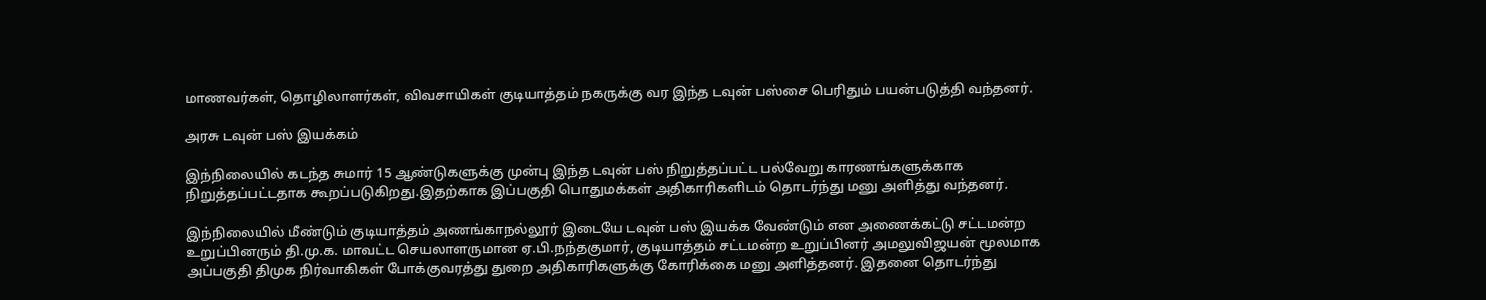மாணவர்கள், தொழிலாளர்கள், விவசாயிகள் குடியாத்தம் நகருக்கு வர இந்த டவுன் பஸ்சை பெரிதும் பயன்படுத்தி வந்தனர்.

அரசு டவுன் பஸ் இயக்கம்

இந்நிலையில் கடந்த சுமார் 15 ஆண்டுகளுக்கு முன்பு இந்த டவுன் பஸ் நிறுத்தப்பட்ட பல்வேறு காரணங்களுக்காக நிறுத்தப்பட்டதாக கூறப்படுகிறது.இதற்காக இப்பகுதி பொதுமக்கள் அதிகாரிகளிடம் தொடர்ந்து மனு அளித்து வந்தனர்.

இந்நிலையில் மீண்டும் குடியாத்தம் அணங்காநல்லூர் இடையே டவுன் பஸ் இயக்க வேண்டும் என அணைக்கட்டு சட்டமன்ற உறுப்பினரும் தி.மு.க. மாவட்ட செயலாளருமான ஏ.பி.நந்தகுமார், குடியாத்தம் சட்டமன்ற உறுப்பினர் அமலுவிஜயன் மூலமாக அப்பகுதி திமுக நிர்வாகிகள் போக்குவரத்து துறை அதிகாரிகளுக்கு கோரிக்கை மனு அளித்தனர். இதனை தொடர்ந்து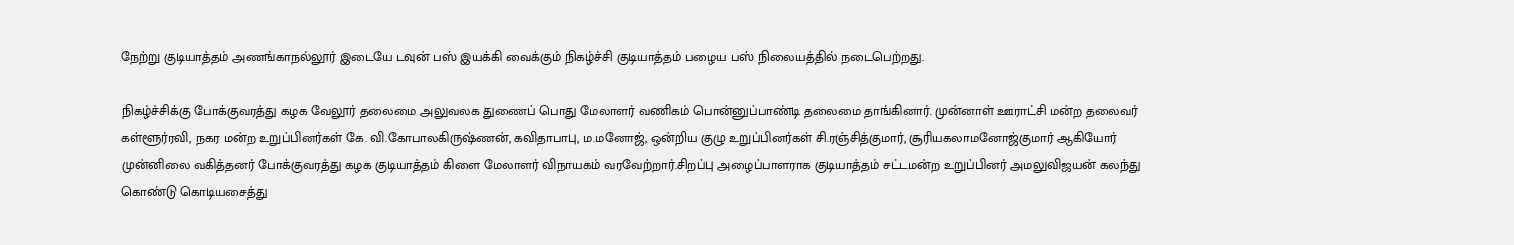நேற்று குடியாத்தம் அணங்காநல்லூர் இடையே டவுன் பஸ் இயக்கி வைக்கும் நிகழ்ச்சி குடியாத்தம் பழைய பஸ் நிலையத்தில் நடைபெற்றது.

நிகழ்ச்சிக்கு போக்குவரத்து கழக வேலூர் தலைமை அலுவலக துணைப் பொது மேலாளர் வணிகம் பொன்னுப்பாண்டி தலைமை தாங்கினார். முன்னாள் ஊராட்சி மன்ற தலைவர் கள்ளூர்ரவி, நகர மன்ற உறுப்பினர்கள் கே. வி.கோபாலகிருஷ்ணன், கவிதாபாபு, ம.மனோஜ், ஒன்றிய குழு உறுப்பினர்கள் சி.ரஞ்சித்குமார், சூரியகலாமனோஜ்குமார் ஆகியோர் முன்னிலை வகித்தனர் போக்குவரத்து கழக குடியாத்தம் கிளை மேலாளர் விநாயகம் வரவேற்றார்.சிறப்பு அழைப்பாளராக குடியாத்தம் சட்டமன்ற உறுப்பினர் அமலுவிஜயன் கலந்து கொண்டு கொடியசைத்து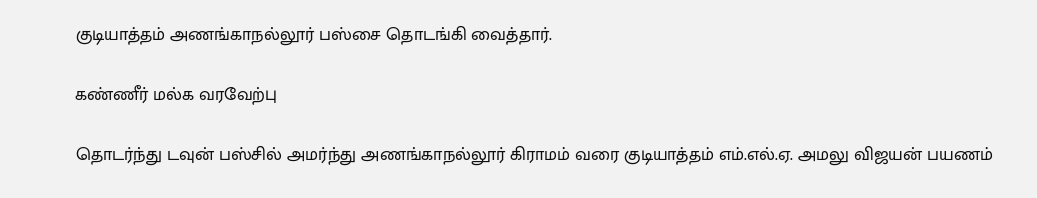குடியாத்தம் அணங்காநல்லூர் பஸ்சை தொடங்கி வைத்தார்.

கண்ணீர் மல்க வரவேற்பு

தொடர்ந்து டவுன் பஸ்சில் அமர்ந்து அணங்காநல்லூர் கிராமம் வரை குடியாத்தம் எம்.எல்.ஏ. அமலு விஜயன் பயணம்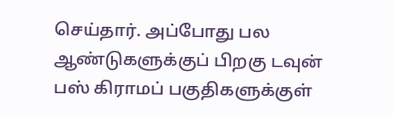செய்தார். அப்போது பல ஆண்டுகளுக்குப் பிறகு டவுன் பஸ் கிராமப் பகுதிகளுக்குள்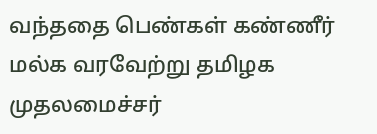வந்ததை பெண்கள் கண்ணீர் மல்க வரவேற்று தமிழக முதலமைச்சர்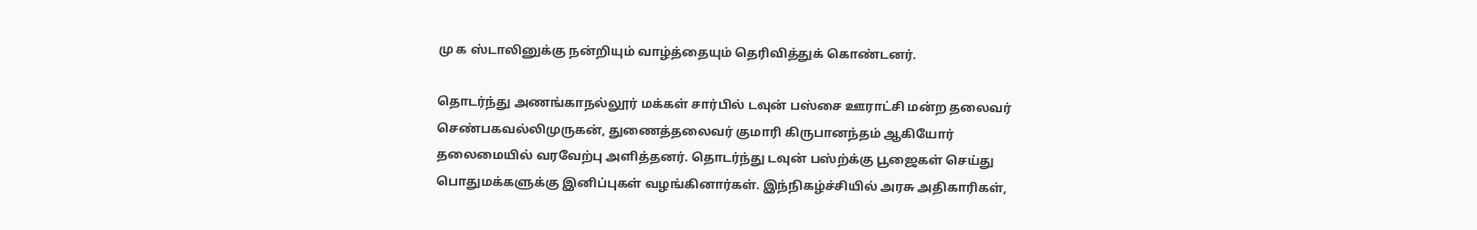மு க ஸ்டாலினுக்கு நன்றியும் வாழ்த்தையும் தெரிவித்துக் கொண்டனர்.

தொடர்ந்து அணங்காநல்லூர் மக்கள் சார்பில் டவுன் பஸ்சை ஊராட்சி மன்ற தலைவர் செண்பகவல்லிமுருகன், துணைத்தலைவர் குமாரி கிருபானந்தம் ஆகியோர் தலைமையில் வரவேற்பு அளித்தனர். தொடர்ந்து டவுன் பஸ்ற்க்கு பூஜைகள் செய்து பொதுமக்களுக்கு இனிப்புகள் வழங்கினார்கள். இந்நிகழ்ச்சியில் அரசு அதிகாரிகள்,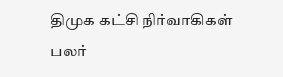திமுக கட்சி நிர்வாகிகள் பலர்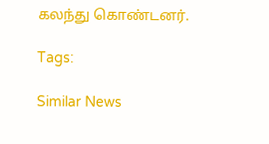கலந்து கொண்டனர்.

Tags:

Similar News